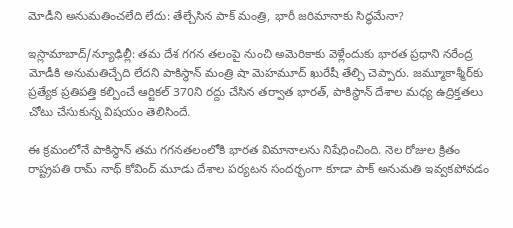మోడీని అనుమతించలేది లేదు: తేల్చేసిన పాక్ మంత్రి, భారీ జరిమానాకు సిద్ధమేనా?

ఇస్లామాబాద్/న్యూఢిల్లీ: తమ దేశ గగన తలంపై నుంచి అమెరికాకు వెళ్లేందుకు భారత ప్రధాని నరేంద్ర మోడీకి అనుమతిచ్చేది లేదని పాకిస్థాన్ మంత్రి షా మెహమూద్ ఖురేషీ తేల్చి చెప్పారు. జమ్మూకాశ్మీర్‌కు ప్రత్యేక ప్రతిపత్తి కల్పించే ఆర్టికల్ 370ని రద్దు చేసిన తర్వాత భారత్, పాకిస్థాన్ దేశాల మధ్య ఉద్రిక్తతలు చోటు చేసుకున్న విషయం తెలిసిందే.

ఈ క్రమంలోనే పాకిస్థాన్ తమ గగనతలంలోకి భారత విమానాలను నిషేధించింది. నెల రోజుల క్రితం రాష్ట్రపతి రామ్ నాథ్ కోవింద్ మూడు దేశాల పర్యటన సందర్భంగా కూడా పాక్ అనుమతి ఇవ్వకపోవడం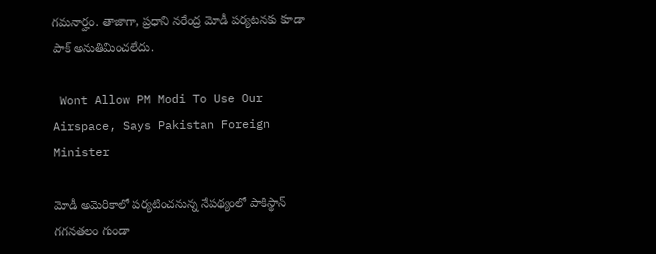గమనార్హం. తాజాగా, ప్రధాని నరేంద్ర మోడీ పర్యటనకు కూడా పాక్ అనుతిమించలేదు.

 Wont Allow PM Modi To Use Our Airspace, Says Pakistan Foreign Minister

మోడీ అమెరికాలో పర్యటించనున్న నేపథ్యంలో పాకిస్థాన్ గగనతలం గుండా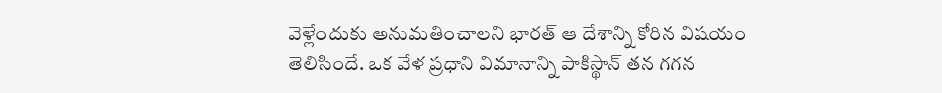వెళ్లేందుకు అనుమతించాలని భారత్ ఆ దేశాన్ని కోరిన విషయం తెలిసిందే. ఒక వేళ ప్రధాని విమానాన్ని పాకిస్థాన్ తన గగన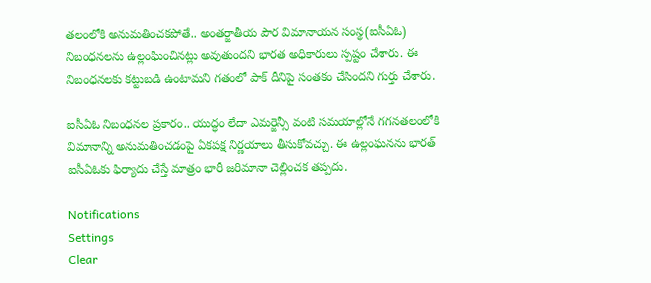తలంలోకి అనుమతించకపోతే.. అంతర్జాతీయ పౌర విమానాయన సంస్థ(ఐసీఏఓ) నిబంధనలను ఉల్లంఘించినట్లు అవుతుందని భారత అధికారులు స్పష్టం చేశారు. ఈ నిబంధనలకు కట్టుబడి ఉంటామని గతంలో పాక్ దీనిపై సంతకం చేసిందని గుర్తు చేశారు.

ఐసీఏఓ నిబంధనల ప్రకారం.. యుద్ధం లేదా ఎమర్జెన్సీ వంటి సమయాల్లోనే గగనతలంలోకి విమానాన్ని అనుమతించడంపై ఏకపక్ష నిర్ణయాలు తీసుకోవచ్చు. ఈ ఉల్లంఘనను భారత్ ఐసీఏఓకు ఫిర్యాదు చేస్తే మాత్రం భారీ జరిమానా చెల్లించక తప్పదు.

Notifications
Settings
Clear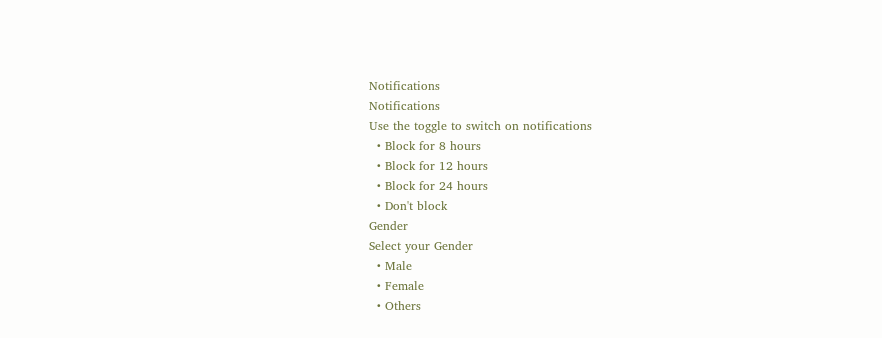Notifications
Notifications
Use the toggle to switch on notifications
  • Block for 8 hours
  • Block for 12 hours
  • Block for 24 hours
  • Don't block
Gender
Select your Gender
  • Male
  • Female
  • Others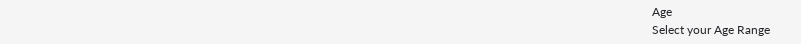Age
Select your Age Range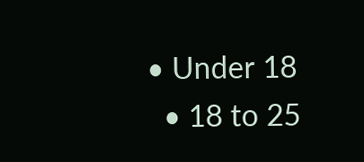• Under 18
  • 18 to 25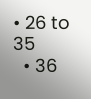• 26 to 35
  • 36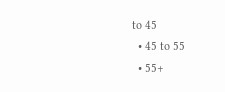to 45
  • 45 to 55
  • 55+